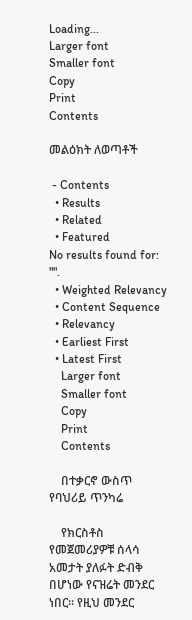Loading...
Larger font
Smaller font
Copy
Print
Contents

መልዕክት ለወጣቶች

 - Contents
  • Results
  • Related
  • Featured
No results found for: "".
  • Weighted Relevancy
  • Content Sequence
  • Relevancy
  • Earliest First
  • Latest First
    Larger font
    Smaller font
    Copy
    Print
    Contents

    በተቃርኖ ውስጥ የባህሪይ ጥንካሬ

    የክርስቶስ የመጀመሪያዎቹ ሰላሳ አመታት ያለፉት ድብቅ በሆነው የናዝሬት መንደር ነበር፡፡ የዚህ መንደር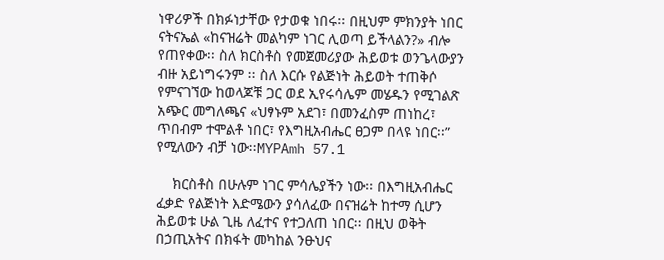ነዋሪዎች በክፉነታቸው የታወቁ ነበሩ፡፡ በዚህም ምክንያት ነበር ናትናኤል «ከናዝሬት መልካም ነገር ሊወጣ ይችላልን?» ብሎ የጠየቀው፡፡ ስለ ክርስቶስ የመጀመሪያው ሕይወቱ ወንጌላውያን ብዙ አይነግሩንም ፡፡ ስለ እርሱ የልጅነት ሕይወት ተጠቅሶ የምናገኘው ከወላጆቹ ጋር ወደ ኢየሩሳሌም መሄዱን የሚገልጽ አጭር መግለጫና «ህፃኑም አደገ፣ በመንፈስም ጠነከረ፣ ጥበብም ተሞልቶ ነበር፣ የእግዚአብሔር ፀጋም በላዩ ነበር፡፡” የሚለውን ብቻ ነው፡፡MYPAmh 57.1

    ክርስቶስ በሁሉም ነገር ምሳሌያችን ነው፡፡ በእግዚአብሔር ፈቃድ የልጅነት እድሜውን ያሳለፈው በናዝሬት ከተማ ሲሆን ሕይወቱ ሁል ጊዜ ለፈተና የተጋለጠ ነበር፡፡ በዚህ ወቅት በኃጢአትና በክፋት መካከል ንፁህና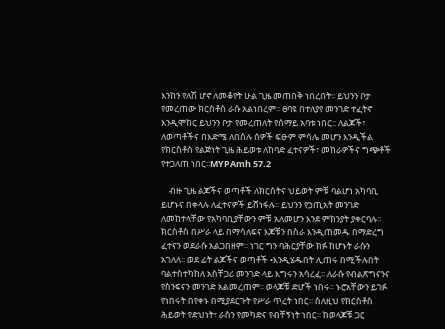እንከን የለሽ ሆኖ ለመቆየት ሁል ጊዜ መጠበቅ ነበረበት፡፡ ይህንን ቦታ የመረጠው ክርስቶስ ራሱ አልነበረም፡፡ ፀባዩ በተለያየ መንገድ ተፈትኖ እንዲሞከር ይህንን ቦታ የመረጠለት የሰማይ አባቱ ነበር:: ለልጆች፣ ለወጣቶችና በእድሜ ለበሰሉ ሰዎች ፍፁም ምሳሌ መሆን እንዲችል የክርስቶስ የልጅነት ጊዜ ሕይወቱ ለከባድ ፈተናዎች፣ መከራዎችና ግጭቶች የተጋለጠ ነበር፡፡MYPAmh 57.2

    ብዙ ጊዜ ልጆችና ወጣቶች ለክርስትና ህይወት ምቹ ባልሆነ አካባቢ ይሆኑና በቀላሉ ለፈተናዎች ይሸነፋሉ፡፡ ይህንን የኃጢአት መንገድ ለመከተላቸው የአካባቢያቸውን ምቹ አለመሆን እንደ ምክንያት ያቀርባሉ፡፡ ክርስቶስ በሥራ ላይ በማሳለፍና እጆቹን በስራ እንዲጠመዱ በማድረግ ፈተናን ወደራሱ አልጋበዘም፡፡ ነገር ግን ባሕርያቸው ክፉ ከሆኑት ራሱን አገለለ፡፡ ወደ ፊት ልጆችና ወጣቶች •እንዲሄዱበት ሊጠሩ በሚችሉበት ባልተስተካከለ አስቸጋሪ መንገድ ላይ እግሩን አሳረፈ፡፡ ለራሱ የብልጽግናንና የስንፍናን መንገድ አልመረጠም፡፡ ወላጆቹ ድሆች ነበሩ፡፡ ኑሮአቸውን ይገፉ የነበሩት በየቀኑ በሚያደርጉት የሥራ ጥረት ነበር፡፡ ስለዚህ የክርስቶስ ሕይወት የድህነት፣ ራስን የመካድና የብቸኝነት ነበር፡፡ ከወላጆቹ ጋር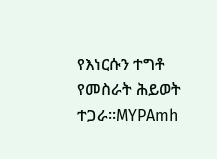የእነርሱን ተግቶ የመስራት ሕይወት ተጋራ፡፡MYPAmh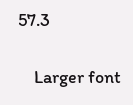57.3

    Larger font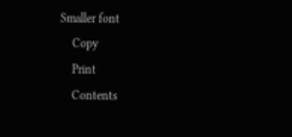Smaller font
    Copy
    Print
    Contents